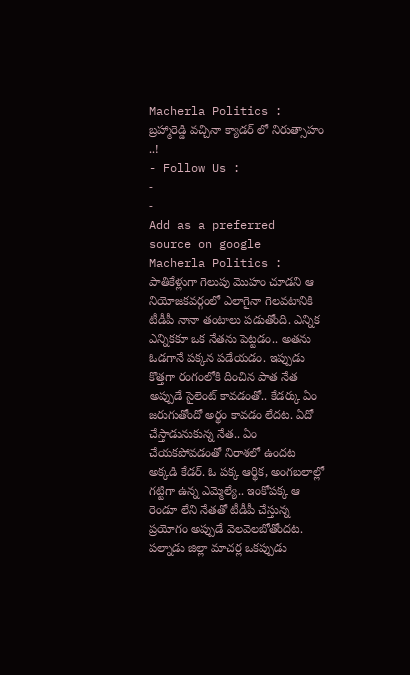Macherla Politics : బ్రహ్మారెడ్డి వచ్చినా క్యాడర్ లో నిరుత్సాహం ..!
- Follow Us :
-
-
Add as a preferred
source on google
Macherla Politics : పాతికేళ్లుగా గెలుపు మొహం చూడని ఆ నియోజకవర్గంలో ఎలాగైనా గెలవటానికి టీడీపీ నానా తంటాలు పడుతోంది. ఎన్నిక ఎన్నికకూ ఒక నేతను పెట్టడం.. అతను ఓడగానే పక్కన పడేయడం. ఇప్పుడు కొత్తగా రంగంలోకి దించిన పాత నేత అప్పుడే సైలెంట్ కావడంతో.. కేడర్కు ఏం జరుగుతోందో అర్థం కావడం లేదట. ఏదో చేస్తాడునుకున్న నేత.. ఏం చేయకపోవడంతో నిరాశలో ఉందట అక్కడి కేడర్. ఓ పక్క ఆర్థిక, అంగబలాల్లో గట్టిగా ఉన్న ఎమ్మెల్యే.. ఇంకోపక్క ఆ రెండూ లేని నేతతో టీడీపీ చేస్తున్న ప్రయోగం అప్పుడే వెలవెలబోతోందట.
పల్నాడు జిల్లా మాచర్ల ఒకప్పుడు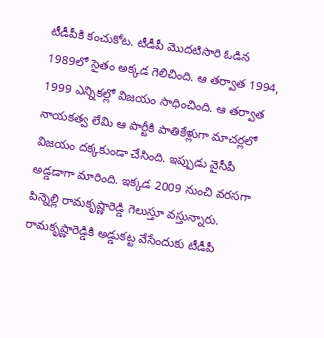టీడీపీకి కంచుకోట. టీడీపీ మొదటిసారి ఓడిన 1989లో సైతం అక్కడ గెలిచింది. ఆ తర్వాత 1994, 1999 ఎన్నికల్లో విజయం సాధించింది. ఆ తర్వాత నాయకత్వ లేమి ఆ పార్టీకి పాతికేళ్లుగా మాచర్లలో విజయం దక్కకుండా చేసింది. ఇప్పుడు వైసీపీ అడ్డడాగా మారింది. ఇక్కడ 2009 నుంచి వరసగా పిన్నెల్లి రామకృష్ణారెడ్డి గెలుస్తూ వస్తున్నారు. రామకృష్ణారెడ్డికి అడ్డుకట్ట వేసేందుకు టీడీపీ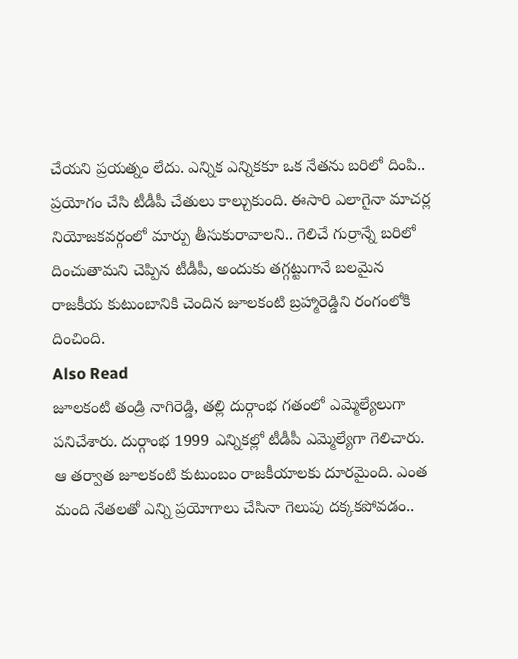చేయని ప్రయత్నం లేదు. ఎన్నిక ఎన్నికకూ ఒక నేతను బరిలో దింపి.. ప్రయోగం చేసి టీడీపీ చేతులు కాల్చుకుంది. ఈసారి ఎలాగైనా మాచర్ల నియోజకవర్గంలో మార్పు తీసుకురావాలని.. గెలిచే గుర్రాన్నే బరిలో దించుతామని చెప్పిన టీడీపీ, అందుకు తగ్గట్టుగానే బలమైన రాజకీయ కుటుంబానికి చెందిన జూలకంటి బ్రహ్మారెడ్డిని రంగంలోకి దించింది.
Also Read
జూలకంటి తండ్రి నాగిరెడ్డి, తల్లి దుర్గాంభ గతంలో ఎమ్మెల్యేలుగా పనిచేశారు. దుర్గాంభ 1999 ఎన్నికల్లో టీడీపీ ఎమ్మెల్యేగా గెలిచారు. ఆ తర్వాత జూలకంటి కుటుంబం రాజకీయాలకు దూరమైంది. ఎంత మంది నేతలతో ఎన్ని ప్రయోగాలు చేసినా గెలుపు దక్కకపోవడం..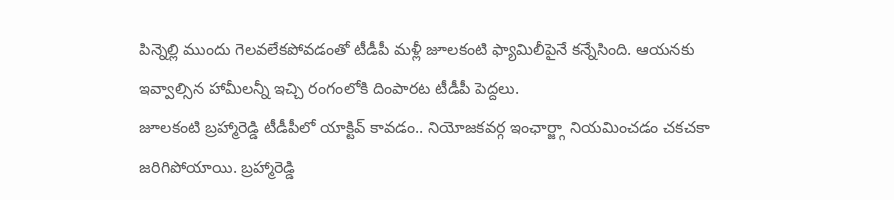పిన్నెల్లి ముందు గెలవలేకపోవడంతో టీడీపీ మళ్లీ జూలకంటి ఫ్యామిలీపైనే కన్నేసింది. ఆయనకు ఇవ్వాల్సిన హామీలన్నీ ఇచ్చి రంగంలోకి దింపారట టీడీపీ పెద్దలు.
జూలకంటి బ్రహ్మారెడ్డి టీడీపీలో యాక్టివ్ కావడం.. నియోజకవర్గ ఇంఛార్జ్గా నియమించడం చకచకా జరిగిపోయాయి. బ్రహ్మారెడ్డి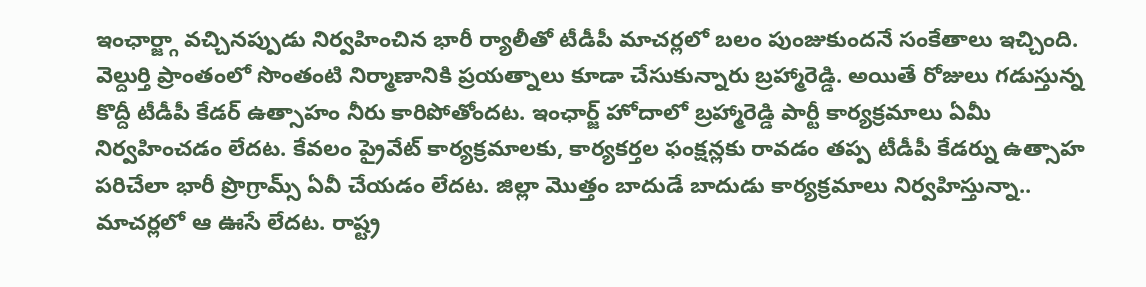ఇంఛార్జ్గా వచ్చినప్పుడు నిర్వహించిన భారీ ర్యాలీతో టీడీపీ మాచర్లలో బలం పుంజుకుందనే సంకేతాలు ఇచ్చింది. వెల్దుర్తి ప్రాంతంలో సొంతంటి నిర్మాణానికి ప్రయత్నాలు కూడా చేసుకున్నారు బ్రహ్మారెడ్డి. అయితే రోజులు గడుస్తున్న కొద్దీ టీడీపీ కేడర్ ఉత్సాహం నీరు కారిపోతోందట. ఇంఛార్జ్ హోదాలో బ్రహ్మారెడ్డి పార్టీ కార్యక్రమాలు ఏమీ నిర్వహించడం లేదట. కేవలం ప్రైవేట్ కార్యక్రమాలకు, కార్యకర్తల ఫంక్షన్లకు రావడం తప్ప టీడీపీ కేడర్ను ఉత్సాహ పరిచేలా భారీ ప్రొగ్రామ్స్ ఏవీ చేయడం లేదట. జిల్లా మొత్తం బాదుడే బాదుడు కార్యక్రమాలు నిర్వహిస్తున్నా.. మాచర్లలో ఆ ఊసే లేదట. రాష్ట్ర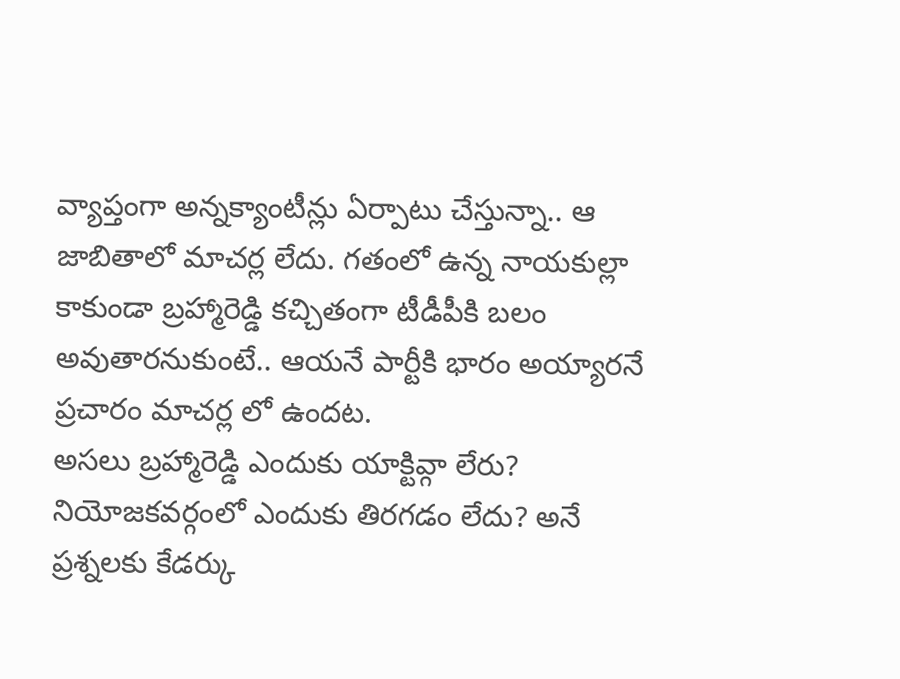వ్యాప్తంగా అన్నక్యాంటీన్లు ఏర్పాటు చేస్తున్నా.. ఆ జాబితాలో మాచర్ల లేదు. గతంలో ఉన్న నాయకుల్లా కాకుండా బ్రహ్మారెడ్డి కచ్చితంగా టీడీపీకి బలం అవుతారనుకుంటే.. ఆయనే పార్టీకి భారం అయ్యారనే ప్రచారం మాచర్ల లో ఉందట.
అసలు బ్రహ్మారెడ్డి ఎందుకు యాక్టివ్గా లేరు? నియోజకవర్గంలో ఎందుకు తిరగడం లేదు? అనే ప్రశ్నలకు కేడర్కు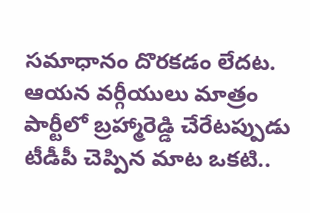సమాధానం దొరకడం లేదట. ఆయన వర్గీయులు మాత్రం పార్టీలో బ్రహ్మారెడ్డి చేరేటప్పుడు టీడీపీ చెప్పిన మాట ఒకటి..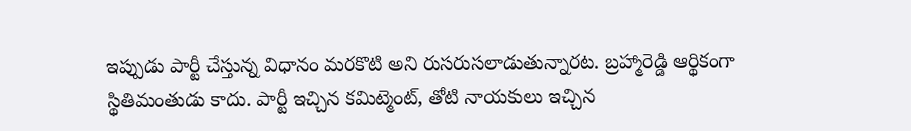ఇప్పుడు పార్టీ చేస్తున్న విధానం మరకొటి అని రుసరుసలాడుతున్నారట. బ్రహ్మారెడ్డి ఆర్థికంగా స్థితిమంతుడు కాదు. పార్టీ ఇచ్చిన కమిట్మెంట్, తోటి నాయకులు ఇచ్చిన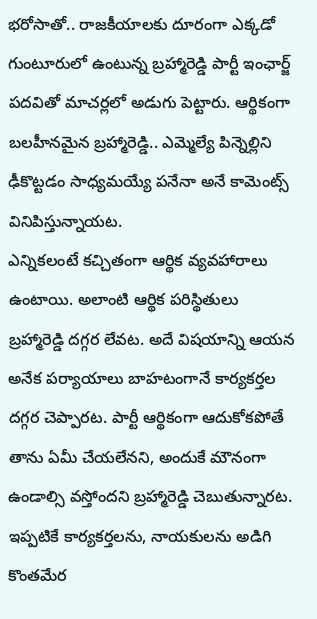భరోసాతో.. రాజకీయాలకు దూరంగా ఎక్కడో గుంటూరులో ఉంటున్న బ్రహ్మారెడ్డి పార్టీ ఇంఛార్జ్ పదవితో మాచర్లలో అడుగు పెట్టారు. ఆర్థికంగా బలహీనమైన బ్రహ్మారెడ్డి.. ఎమ్మెల్యే పిన్నెల్లిని ఢీకొట్టడం సాధ్యమయ్యే పనేనా అనే కామెంట్స్ వినిపిస్తున్నాయట.
ఎన్నికలంటే కచ్చితంగా ఆర్థిక వ్యవహారాలు ఉంటాయి. అలాంటి ఆర్థిక పరిస్థితులు బ్రహ్మారెడ్డి దగ్గర లేవట. అదే విషయాన్ని ఆయన అనేక పర్యాయాలు బాహటంగానే కార్యకర్తల దగ్గర చెప్పారట. పార్టీ ఆర్థికంగా ఆదుకోకపోతే తాను ఏమీ చేయలేనని, అందుకే మౌనంగా ఉండాల్సి వస్తోందని బ్రహ్మారెడ్డి చెబుతున్నారట. ఇప్పటికే కార్యకర్తలను, నాయకులను అడిగి కొంతమేర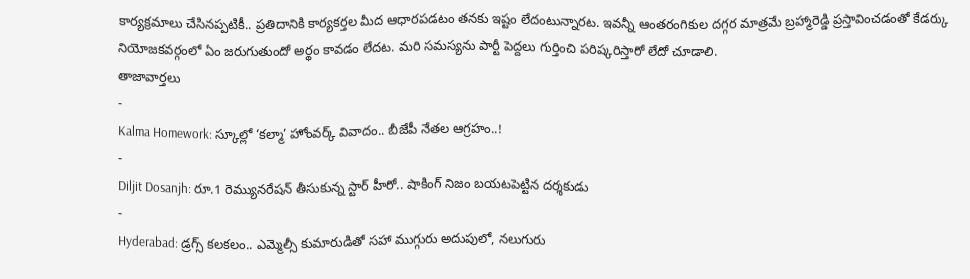కార్యక్రమాలు చేసినప్పటికీ.. ప్రతిదానికి కార్యకర్తల మీద ఆధారపడటం తనకు ఇష్టం లేదంటున్నారట. ఇవన్నీ ఆంతరంగికుల దగ్గర మాత్రమే బ్రహ్మారెడ్డి ప్రస్తావించడంతో కేడర్కు నియోజకవర్గంలో ఏం జరుగుతుందో అర్థం కావడం లేదట. మరి సమస్యను పార్టీ పెద్దలు గుర్తించి పరిష్కరిస్తారో లేదో చూడాలి.
తాజావార్తలు
-
Kalma Homework: స్కూల్లో ‘కల్మా’ హోంవర్క్ వివాదం.. బీజేపీ నేతల ఆగ్రహం..!
-
Diljit Dosanjh: రూ.1 రెమ్యునరేషన్ తీసుకున్న స్టార్ హీరో.. షాకింగ్ నిజం బయటపెట్టిన దర్శకుడు
-
Hyderabad: డ్రగ్స్ కలకలం.. ఎమ్మెల్సీ కుమారుడితో సహా ముగ్గురు అదుపులో, నలుగురు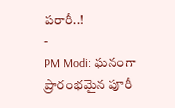పరారీ..!
-
PM Modi: ఘనంగా ప్రారంభమైన పూరీ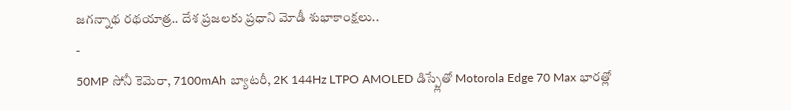జగన్నాథ రథయాత్ర.. దేశ ప్రజలకు ప్రధాని మోడీ శుభాకాంక్షలు..
-
50MP సోనీ కెమెరా, 7100mAh బ్యాటరీ, 2K 144Hz LTPO AMOLED డిస్ప్లేతో Motorola Edge 70 Max భారత్లో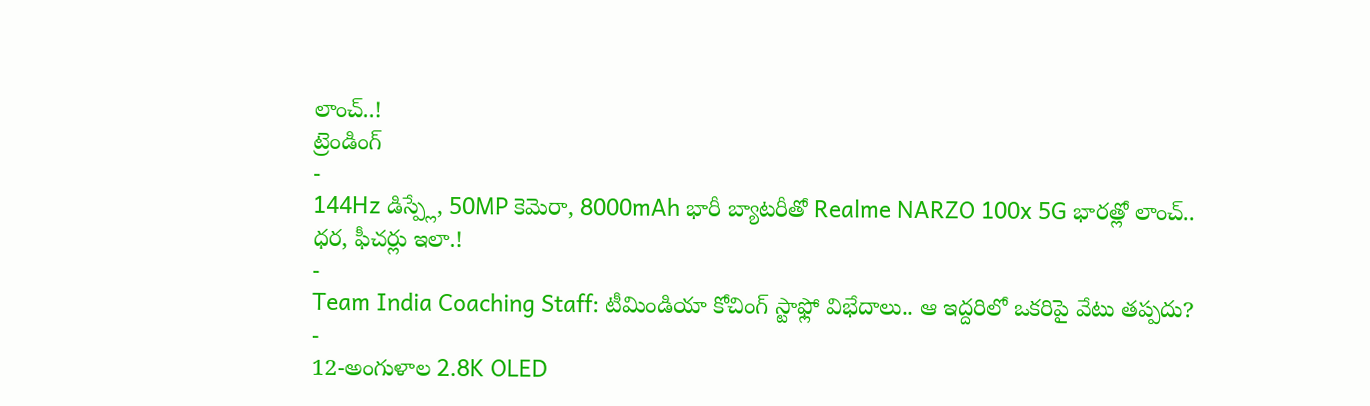లాంచ్..!
ట్రెండింగ్
-
144Hz డిస్ప్లే, 50MP కెమెరా, 8000mAh భారీ బ్యాటరీతో Realme NARZO 100x 5G భారత్లో లాంచ్.. ధర, ఫీచర్లు ఇలా.!
-
Team India Coaching Staff: టీమిండియా కోచింగ్ స్టాఫ్లో విభేదాలు.. ఆ ఇద్దరిలో ఒకరిపై వేటు తప్పదు?
-
12-అంగుళాల 2.8K OLED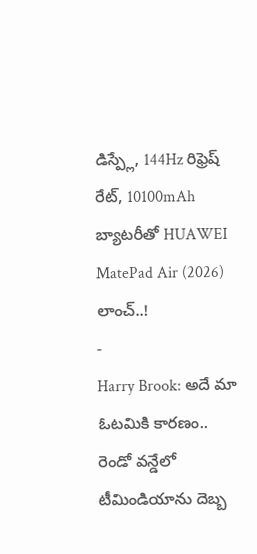డిస్ప్లే, 144Hz రిఫ్రెష్ రేట్, 10100mAh బ్యాటరీతో HUAWEI MatePad Air (2026) లాంచ్..!
-
Harry Brook: అదే మా ఓటమికి కారణం.. రెండో వన్డేలో టీమిండియాను దెబ్బ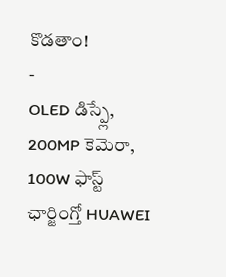కొడతాం!
-
OLED డిస్ప్లే, 200MP కెమెరా, 100W ఫాస్ట్ ఛార్జింగ్తో HUAWEI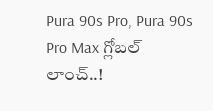Pura 90s Pro, Pura 90s Pro Max గ్లోబల్ లాంచ్..!